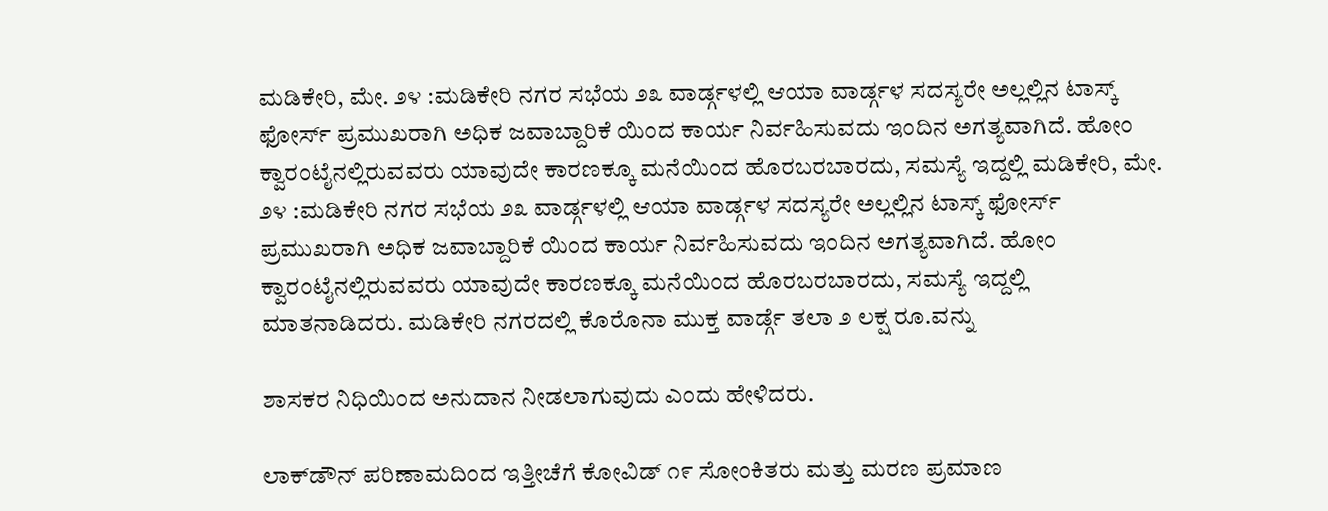ಮಡಿಕೇರಿ, ಮೇ. ೨೪ :ಮಡಿಕೇರಿ ನಗರ ಸಭೆಯ ೨೩ ವಾರ್ಡ್ಗಳಲ್ಲಿ ಆಯಾ ವಾರ್ಡ್ಗಳ ಸದಸ್ಯರೇ ಅಲ್ಲಲ್ಲಿನ ಟಾಸ್ಕ್ ಫೋರ್ಸ್ ಪ್ರಮುಖರಾಗಿ ಅಧಿಕ ಜವಾಬ್ದಾರಿಕೆ ಯಿಂದ ಕಾರ್ಯ ನಿರ್ವಹಿಸುವದು ಇಂದಿನ ಅಗತ್ಯವಾಗಿದೆ. ಹೋಂ ಕ್ವಾರಂಟೈನಲ್ಲಿರುವವರು ಯಾವುದೇ ಕಾರಣಕ್ಕೂ ಮನೆಯಿಂದ ಹೊರಬರಬಾರದು, ಸಮಸ್ಯೆ ಇದ್ದಲ್ಲಿ ಮಡಿಕೇರಿ, ಮೇ. ೨೪ :ಮಡಿಕೇರಿ ನಗರ ಸಭೆಯ ೨೩ ವಾರ್ಡ್ಗಳಲ್ಲಿ ಆಯಾ ವಾರ್ಡ್ಗಳ ಸದಸ್ಯರೇ ಅಲ್ಲಲ್ಲಿನ ಟಾಸ್ಕ್ ಫೋರ್ಸ್ ಪ್ರಮುಖರಾಗಿ ಅಧಿಕ ಜವಾಬ್ದಾರಿಕೆ ಯಿಂದ ಕಾರ್ಯ ನಿರ್ವಹಿಸುವದು ಇಂದಿನ ಅಗತ್ಯವಾಗಿದೆ. ಹೋಂ ಕ್ವಾರಂಟೈನಲ್ಲಿರುವವರು ಯಾವುದೇ ಕಾರಣಕ್ಕೂ ಮನೆಯಿಂದ ಹೊರಬರಬಾರದು, ಸಮಸ್ಯೆ ಇದ್ದಲ್ಲಿ ಮಾತನಾಡಿದರು. ಮಡಿಕೇರಿ ನಗರದಲ್ಲಿ ಕೊರೊನಾ ಮುಕ್ತ ವಾರ್ಡ್ಗೆ ತಲಾ ೨ ಲಕ್ಷ ರೂ.ವನ್ನು

ಶಾಸಕರ ನಿಧಿಯಿಂದ ಅನುದಾನ ನೀಡಲಾಗುವುದು ಎಂದು ಹೇಳಿದರು.

ಲಾಕ್‌ಡೌನ್ ಪರಿಣಾಮದಿಂದ ಇತ್ತೀಚೆಗೆ ಕೋವಿಡ್ ೧೯ ಸೋಂಕಿತರು ಮತ್ತು ಮರಣ ಪ್ರಮಾಣ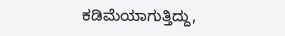ಕಡಿಮೆಯಾಗುತ್ತಿದ್ದು,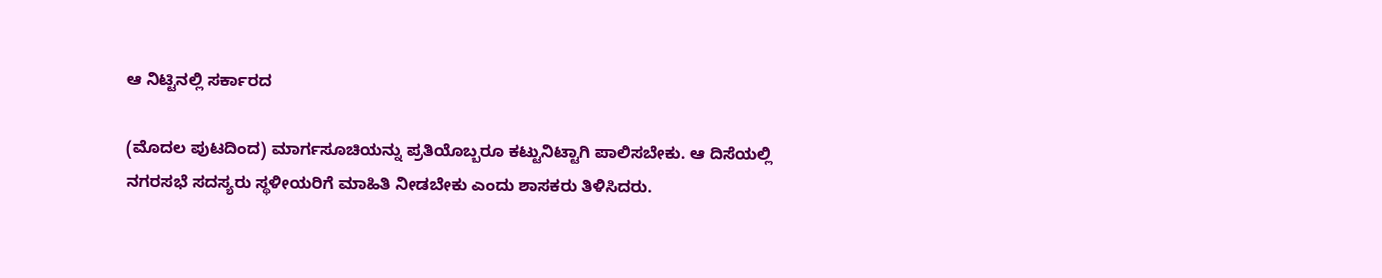ಆ ನಿಟ್ಟಿನಲ್ಲಿ ಸರ್ಕಾರದ

(ಮೊದಲ ಪುಟದಿಂದ) ಮಾರ್ಗಸೂಚಿಯನ್ನು ಪ್ರತಿಯೊಬ್ಬರೂ ಕಟ್ಟುನಿಟ್ಟಾಗಿ ಪಾಲಿಸಬೇಕು. ಆ ದಿಸೆಯಲ್ಲಿ ನಗರಸಭೆ ಸದಸ್ಯರು ಸ್ಥಳೀಯರಿಗೆ ಮಾಹಿತಿ ನೀಡಬೇಕು ಎಂದು ಶಾಸಕರು ತಿಳಿಸಿದರು.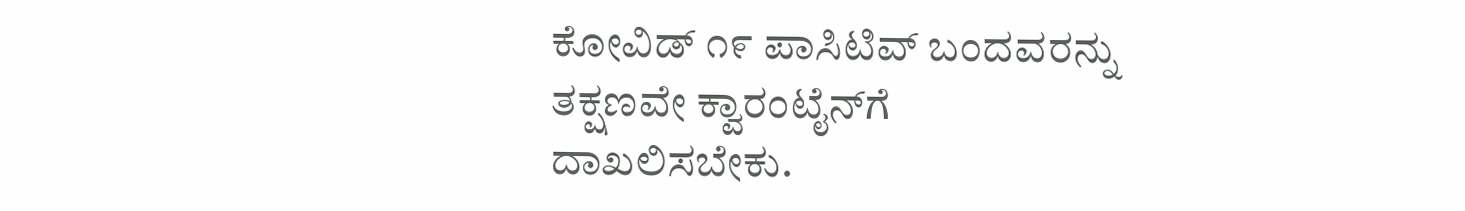ಕೋವಿಡ್ ೧೯ ಪಾಸಿಟಿವ್ ಬಂದವರನ್ನು ತಕ್ಷಣವೇ ಕ್ವಾರಂಟೈನ್‌ಗೆ ದಾಖಲಿಸಬೇಕು.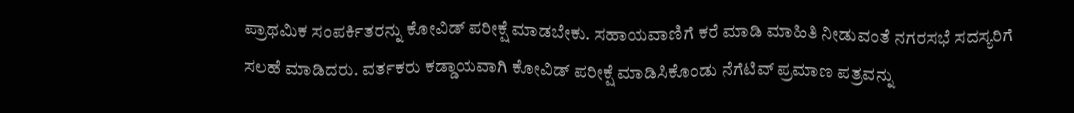ಪ್ರಾಥಮಿಕ ಸಂಪರ್ಕಿತರನ್ನು ಕೋವಿಡ್ ಪರೀಕ್ಷೆ ಮಾಡಬೇಕು. ಸಹಾಯವಾಣಿಗೆ ಕರೆ ಮಾಡಿ ಮಾಹಿತಿ ನೀಡುವಂತೆ ನಗರಸಭೆ ಸದಸ್ಯರಿಗೆ ಸಲಹೆ ಮಾಡಿದರು. ವರ್ತಕರು ಕಡ್ಡಾಯವಾಗಿ ಕೋವಿಡ್ ಪರೀಕ್ಷೆ ಮಾಡಿಸಿಕೊಂಡು ನೆಗೆಟಿವ್ ಪ್ರಮಾಣ ಪತ್ರವನ್ನು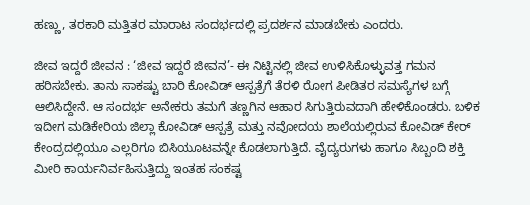ಹಣ್ಣು, ತರಕಾರಿ ಮತ್ತಿತರ ಮಾರಾಟ ಸಂದರ್ಭದಲ್ಲಿ ಪ್ರದರ್ಶನ ಮಾಡಬೇಕು ಎಂದರು.

ಜೀವ ಇದ್ದರೆ ಜೀವನ : ‘ಜೀವ ಇದ್ದರೆ ಜೀವನ’- ಈ ನಿಟ್ಟಿನಲ್ಲಿ ಜೀವ ಉಳಿಸಿಕೊಳ್ಳುವತ್ತ ಗಮನ ಹರಿಸಬೇಕು. ತಾನು ಸಾಕಷ್ಟು ಬಾರಿ ಕೋವಿಡ್ ಆಸ್ಪತ್ರೆಗೆ ತೆರಳಿ ರೋಗ ಪೀಡಿತರ ಸಮಸ್ಯೆಗಳ ಬಗ್ಗೆ ಆಲಿಸಿದ್ದೇನೆ. ಆ ಸಂದರ್ಭ ಅನೇಕರು ತಮಗೆ ತಣ್ಣಗಿನ ಆಹಾರ ಸಿಗುತ್ತಿರುವದಾಗಿ ಹೇಳಿಕೊಂಡರು. ಬಳಿಕ ಇದೀಗ ಮಡಿಕೇರಿಯ ಜಿಲ್ಲಾ ಕೋವಿಡ್ ಆಸ್ಪತ್ರೆ ಮತ್ತು ನವೋದಯ ಶಾಲೆಯಲ್ಲಿರುವ ಕೋವಿಡ್ ಕೇರ್ ಕೇಂದ್ರದಲ್ಲಿಯೂ ಎಲ್ಲರಿಗೂ ಬಿಸಿಯೂಟವನ್ನೇ ಕೊಡಲಾಗುತ್ತಿದೆ. ವೈದ್ಯರುಗಳು ಹಾಗೂ ಸಿಬ್ಬಂದಿ ಶಕ್ತಿ ಮೀರಿ ಕಾರ್ಯನಿರ್ವಹಿಸುತ್ತಿದ್ದು ಇಂತಹ ಸಂಕಷ್ಟ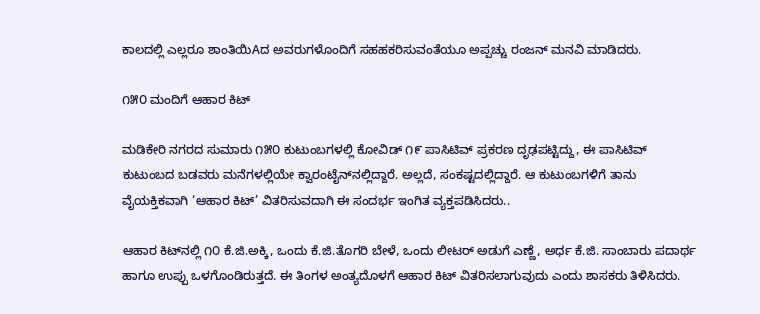ಕಾಲದಲ್ಲಿ ಎಲ್ಲರೂ ಶಾಂತಿಯಿAದ ಅವರುಗಳೊಂದಿಗೆ ಸಹಹಕರಿಸುವಂತೆಯೂ ಅಪ್ಪಚ್ಚು ರಂಜನ್ ಮನವಿ ಮಾಡಿದರು.

೧೫೦ ಮಂದಿಗೆ ಆಹಾರ ಕಿಟ್

ಮಡಿಕೇರಿ ನಗರದ ಸುಮಾರು ೧೫೦ ಕುಟುಂಬಗಳಲ್ಲಿ ಕೋವಿಡ್ ೧೯ ಪಾಸಿಟಿವ್ ಪ್ರಕರಣ ದೃಢಪಟ್ಟಿದ್ದು, ಈ ಪಾಸಿಟಿವ್ ಕುಟುಂಬದ ಬಡವರು ಮನೆಗಳಲ್ಲಿಯೇ ಕ್ವಾರಂಟೈನ್‌ನಲ್ಲಿದ್ದಾರೆ. ಅಲ್ಲದೆ, ಸಂಕಷ್ಟದಲ್ಲಿದ್ದಾರೆ. ಆ ಕುಟುಂಬಗಳಿಗೆ ತಾನು ವೈಯಕ್ತಿಕವಾಗಿ ‘ಆಹಾರ ಕಿಟ್’ ವಿತರಿಸುವದಾಗಿ ಈ ಸಂದರ್ಭ ಇಂಗಿತ ವ್ಯಕ್ತಪಡಿಸಿದರು..

ಆಹಾರ ಕಿಟ್‌ನಲ್ಲಿ ೧೦ ಕೆ.ಜಿ.ಅಕ್ಕಿ, ಒಂದು ಕೆ.ಜಿ.ತೊಗರಿ ಬೇಳೆ, ಒಂದು ಲೀಟರ್ ಅಡುಗೆ ಎಣ್ಣೆ, ಅರ್ಧ ಕೆ.ಜಿ. ಸಾಂಬಾರು ಪದಾರ್ಥ ಹಾಗೂ ಉಪ್ಪು ಒಳಗೊಂಡಿರುತ್ತದೆ. ಈ ತಿಂಗಳ ಅಂತ್ಯದೊಳಗೆ ಆಹಾರ ಕಿಟ್ ವಿತರಿಸಲಾಗುವುದು ಎಂದು ಶಾಸಕರು ತಿಳಿಸಿದರು.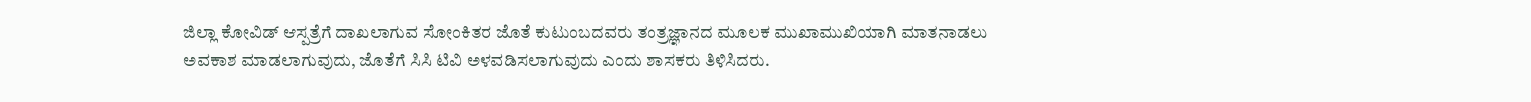ಜಿಲ್ಲಾ ಕೋವಿಡ್ ಆಸ್ಪತ್ರೆಗೆ ದಾಖಲಾಗುವ ಸೋಂಕಿತರ ಜೊತೆ ಕುಟುಂಬದವರು ತಂತ್ರಜ್ಞಾನದ ಮೂಲಕ ಮುಖಾಮುಖಿಯಾಗಿ ಮಾತನಾಡಲು ಅವಕಾಶ ಮಾಡಲಾಗುವುದು, ಜೊತೆಗೆ ಸಿಸಿ ಟಿವಿ ಅಳವಡಿಸಲಾಗುವುದು ಎಂದು ಶಾಸಕರು ತಿಳಿಸಿದರು.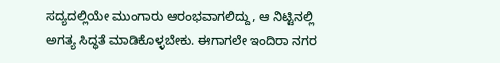ಸದ್ಯದಲ್ಲಿಯೇ ಮುಂಗಾರು ಆರಂಭವಾಗಲಿದ್ದು, ಆ ನಿಟ್ಟಿನಲ್ಲಿ ಅಗತ್ಯ ಸಿದ್ಧತೆ ಮಾಡಿಕೊಳ್ಳಬೇಕು. ಈಗಾಗಲೇ ಇಂದಿರಾ ನಗರ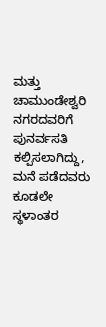ಮತ್ತು ಚಾಮುಂಡೇಶ್ವರಿ ನಗರದವರಿಗೆ ಪುನರ್ವಸತಿ ಕಲ್ಪಿಸಲಾಗಿದ್ದು, ಮನೆ ಪಡೆದವರು ಕೂಡಲೇ ಸ್ಥಳಾಂತರ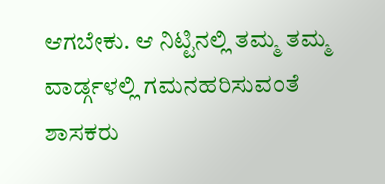ಆಗಬೇಕು. ಆ ನಿಟ್ಟಿನಲ್ಲಿ ತಮ್ಮ ತಮ್ಮ ವಾರ್ಡ್ಗಳಲ್ಲಿ ಗಮನಹರಿಸುವಂತೆ ಶಾಸಕರು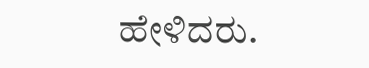ಹೇಳಿದರು.